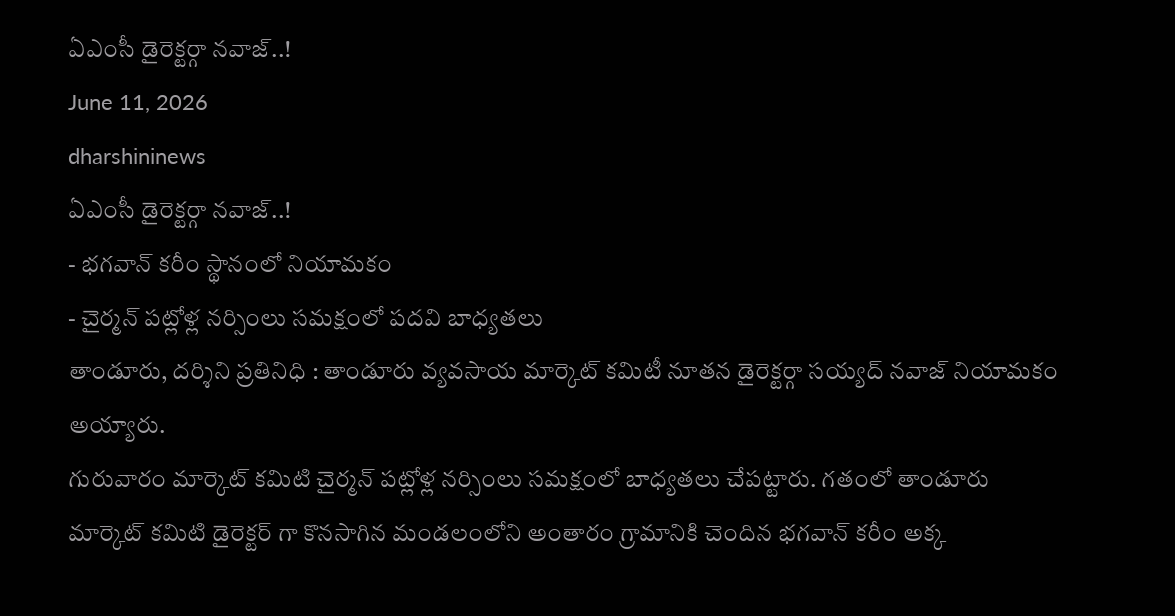ఏఎంసీ డైరెక్టర్గా నవాజ్..!
June 11, 2026
dharshininews
ఏఎంసీ డైరెక్టర్గా నవాజ్..!
- భగవాన్ కరీం స్థానంలో నియామకం
- చైర్మన్ పట్లోళ్ల నర్సింలు సమక్షంలో పదవి బాధ్యతలు
తాండూరు, దర్శిని ప్రతినిధి : తాండూరు వ్యవసాయ మార్కెట్ కమిటీ నూతన డైరెక్టర్గా సయ్యద్ నవాజ్ నియామకం అయ్యారు.
గురువారం మార్కెట్ కమిటి చైర్మన్ పట్లోళ్ల నర్సింలు సమక్షంలో బాధ్యతలు చేపట్టారు. గతంలో తాండూరు మార్కెట్ కమిటి డైరెక్టర్ గా కొనసాగిన మండలంలోని అంతారం గ్రామానికి చెందిన భగవాన్ కరీం అక్క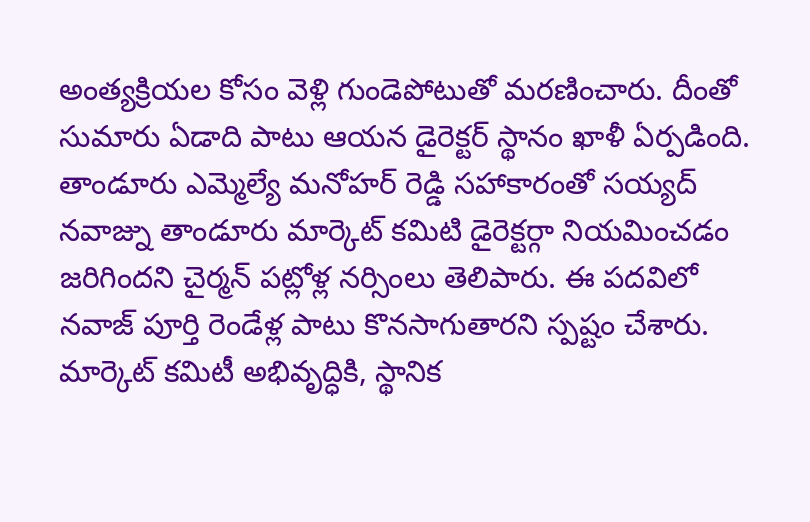అంత్యక్రియల కోసం వెళ్లి గుండెపోటుతో మరణించారు. దీంతో సుమారు ఏడాది పాటు ఆయన డైరెక్టర్ స్థానం ఖాళీ ఏర్పడింది.
తాండూరు ఎమ్మెల్యే మనోహర్ రెడ్డి సహాకారంతో సయ్యద్ నవాజ్ను తాండూరు మార్కెట్ కమిటి డైరెక్టర్గా నియమించడం జరిగిందని చైర్మన్ పట్లోళ్ల నర్సింలు తెలిపారు. ఈ పదవిలో నవాజ్ పూర్తి రెండేళ్ల పాటు కొనసాగుతారని స్పష్టం చేశారు.
మార్కెట్ కమిటీ అభివృద్ధికి, స్థానిక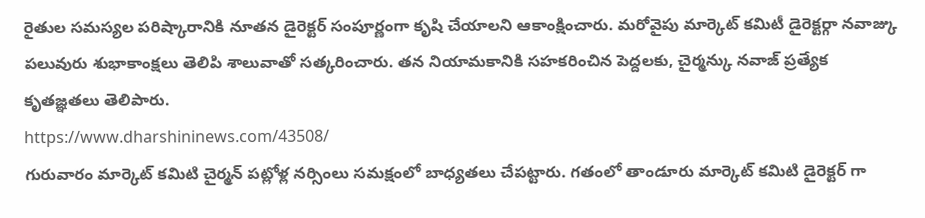రైతుల సమస్యల పరిష్కారానికి నూతన డైరెక్టర్ సంపూర్ణంగా కృషి చేయాలని ఆకాంక్షించారు. మరోవైపు మార్కెట్ కమిటీ డైరెక్టర్గా నవాజ్కు పలువురు శుభాకాంక్షలు తెలిపి శాలువాతో సత్కరించారు. తన నియామకానికి సహకరించిన పెద్దలకు, చైర్మన్కు నవాజ్ ప్రత్యేక కృతజ్ఞతలు తెలిపారు.
https://www.dharshininews.com/43508/
గురువారం మార్కెట్ కమిటి చైర్మన్ పట్లోళ్ల నర్సింలు సమక్షంలో బాధ్యతలు చేపట్టారు. గతంలో తాండూరు మార్కెట్ కమిటి డైరెక్టర్ గా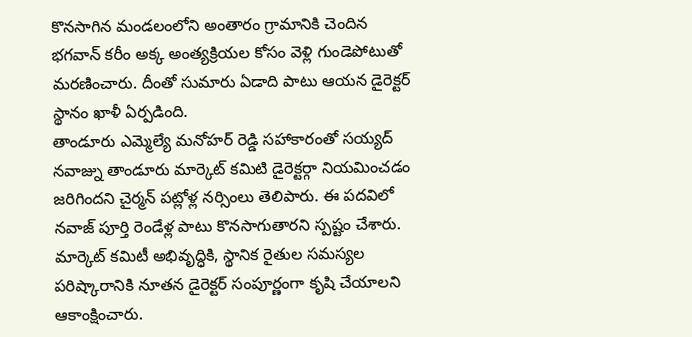కొనసాగిన మండలంలోని అంతారం గ్రామానికి చెందిన భగవాన్ కరీం అక్క అంత్యక్రియల కోసం వెళ్లి గుండెపోటుతో మరణించారు. దీంతో సుమారు ఏడాది పాటు ఆయన డైరెక్టర్ స్థానం ఖాళీ ఏర్పడింది.
తాండూరు ఎమ్మెల్యే మనోహర్ రెడ్డి సహాకారంతో సయ్యద్ నవాజ్ను తాండూరు మార్కెట్ కమిటి డైరెక్టర్గా నియమించడం జరిగిందని చైర్మన్ పట్లోళ్ల నర్సింలు తెలిపారు. ఈ పదవిలో నవాజ్ పూర్తి రెండేళ్ల పాటు కొనసాగుతారని స్పష్టం చేశారు.
మార్కెట్ కమిటీ అభివృద్ధికి, స్థానిక రైతుల సమస్యల పరిష్కారానికి నూతన డైరెక్టర్ సంపూర్ణంగా కృషి చేయాలని ఆకాంక్షించారు.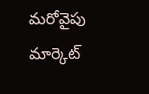మరోవైపు మార్కెట్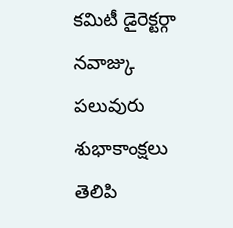కమిటీ డైరెక్టర్గా నవాజ్కు పలువురు శుభాకాంక్షలు తెలిపి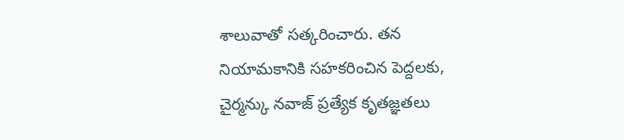శాలువాతో సత్కరించారు. తన నియామకానికి సహకరించిన పెద్దలకు, చైర్మన్కు నవాజ్ ప్రత్యేక కృతజ్ఞతలు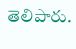తెలిపారు.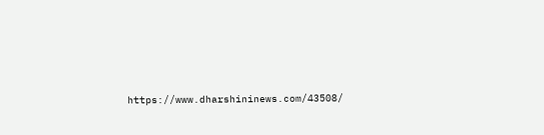https://www.dharshininews.com/43508/